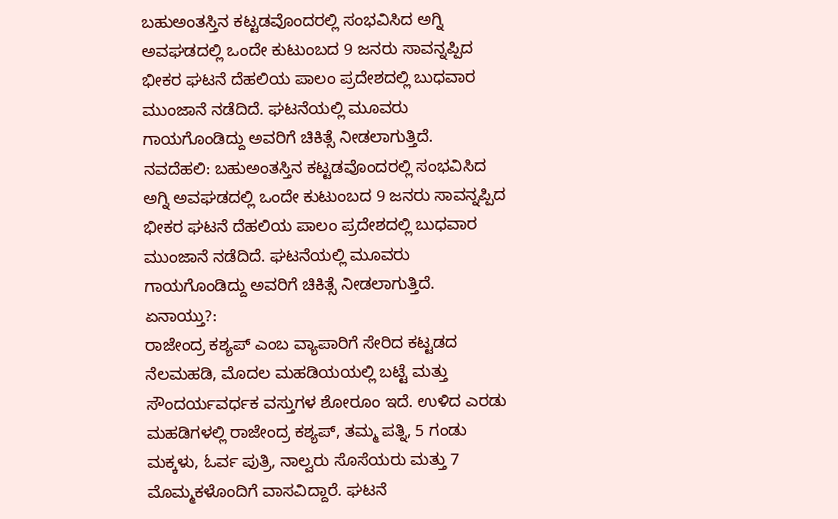ಬಹುಅಂತಸ್ತಿನ ಕಟ್ಟಡವೊಂದರಲ್ಲಿ ಸಂಭವಿಸಿದ ಅಗ್ನಿ ಅವಘಡದಲ್ಲಿ ಒಂದೇ ಕುಟುಂಬದ 9 ಜನರು ಸಾವನ್ನಪ್ಪಿದ ಭೀಕರ ಘಟನೆ ದೆಹಲಿಯ ಪಾಲಂ ಪ್ರದೇಶದಲ್ಲಿ ಬುಧವಾರ ಮುಂಜಾನೆ ನಡೆದಿದೆ. ಘಟನೆಯಲ್ಲಿ ಮೂವರು ಗಾಯಗೊಂಡಿದ್ದು ಅವರಿಗೆ ಚಿಕಿತ್ಸೆ ನೀಡಲಾಗುತ್ತಿದೆ.
ನವದೆಹಲಿ: ಬಹುಅಂತಸ್ತಿನ ಕಟ್ಟಡವೊಂದರಲ್ಲಿ ಸಂಭವಿಸಿದ ಅಗ್ನಿ ಅವಘಡದಲ್ಲಿ ಒಂದೇ ಕುಟುಂಬದ 9 ಜನರು ಸಾವನ್ನಪ್ಪಿದ ಭೀಕರ ಘಟನೆ ದೆಹಲಿಯ ಪಾಲಂ ಪ್ರದೇಶದಲ್ಲಿ ಬುಧವಾರ ಮುಂಜಾನೆ ನಡೆದಿದೆ. ಘಟನೆಯಲ್ಲಿ ಮೂವರು ಗಾಯಗೊಂಡಿದ್ದು ಅವರಿಗೆ ಚಿಕಿತ್ಸೆ ನೀಡಲಾಗುತ್ತಿದೆ.
ಏನಾಯ್ತು?:
ರಾಜೇಂದ್ರ ಕಶ್ಯಪ್ ಎಂಬ ವ್ಯಾಪಾರಿಗೆ ಸೇರಿದ ಕಟ್ಟಡದ ನೆಲಮಹಡಿ, ಮೊದಲ ಮಹಡಿಯಯಲ್ಲಿ ಬಟ್ಟೆ ಮತ್ತು ಸೌಂದರ್ಯವರ್ಧಕ ವಸ್ತುಗಳ ಶೋರೂಂ ಇದೆ. ಉಳಿದ ಎರಡು ಮಹಡಿಗಳಲ್ಲಿ ರಾಜೇಂದ್ರ ಕಶ್ಯಪ್, ತಮ್ಮ ಪತ್ನಿ, 5 ಗಂಡು ಮಕ್ಕಳು, ಓರ್ವ ಪುತ್ರಿ, ನಾಲ್ವರು ಸೊಸೆಯರು ಮತ್ತು 7 ಮೊಮ್ಮಕಳೊಂದಿಗೆ ವಾಸವಿದ್ದಾರೆ. ಘಟನೆ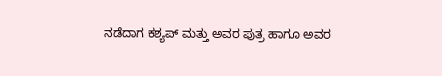ನಡೆದಾಗ ಕಶ್ಯಪ್ ಮತ್ತು ಅವರ ಪುತ್ರ ಹಾಗೂ ಅವರ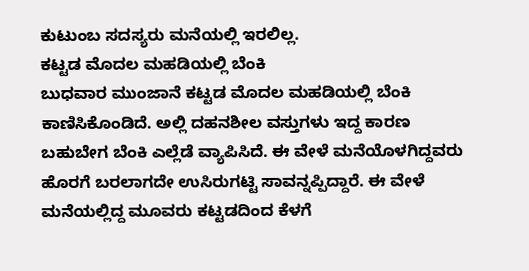ಕುಟುಂಬ ಸದಸ್ಯರು ಮನೆಯಲ್ಲಿ ಇರಲಿಲ್ಲ.
ಕಟ್ಟಡ ಮೊದಲ ಮಹಡಿಯಲ್ಲಿ ಬೆಂಕಿ
ಬುಧವಾರ ಮುಂಜಾನೆ ಕಟ್ಟಡ ಮೊದಲ ಮಹಡಿಯಲ್ಲಿ ಬೆಂಕಿ ಕಾಣಿಸಿಕೊಂಡಿದೆ. ಅಲ್ಲಿ ದಹನಶೀಲ ವಸ್ತುಗಳು ಇದ್ದ ಕಾರಣ ಬಹುಬೇಗ ಬೆಂಕಿ ಎಲ್ಲೆಡೆ ವ್ಯಾಪಿಸಿದೆ. ಈ ವೇಳೆ ಮನೆಯೊಳಗಿದ್ದವರು ಹೊರಗೆ ಬರಲಾಗದೇ ಉಸಿರುಗಟ್ಟಿ ಸಾವನ್ನಪ್ಪಿದ್ದಾರೆ. ಈ ವೇಳೆ ಮನೆಯಲ್ಲಿದ್ದ ಮೂವರು ಕಟ್ಟಡದಿಂದ ಕೆಳಗೆ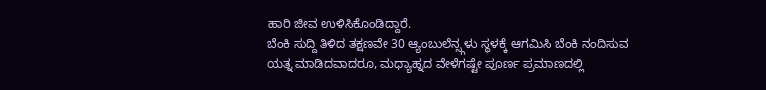ಹಾರಿ ಜೀವ ಉಳಿಸಿಕೊಂಡಿದ್ದಾರೆ.
ಬೆಂಕಿ ಸುದ್ದಿ ತಿಳಿದ ತಕ್ಷಣವೇ 30 ಆ್ಯಂಬುಲೆನ್ಸ್ಗಳು ಸ್ಥಳಕ್ಕೆ ಆಗಮಿಸಿ ಬೆಂಕಿ ನಂದಿಸುವ ಯತ್ನ ಮಾಡಿದವಾದರೂ, ಮಧ್ಯಾಹ್ನದ ವೇಳೆಗಷ್ಟೇ ಪೂರ್ಣ ಪ್ರಮಾಣದಲ್ಲಿ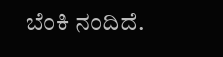ಬೆಂಕಿ ನಂದಿದೆ.